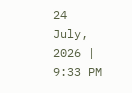24 July, 2026 | 9:33 PM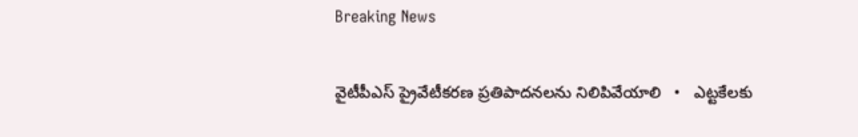Breaking News

వైటీపీఎస్ ప్రైవేటీకరణ ప్రతిపాదనలను నిలిపివేయాలి   •   ఎట్టకేలకు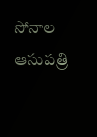సోనాల ఆసుపత్రి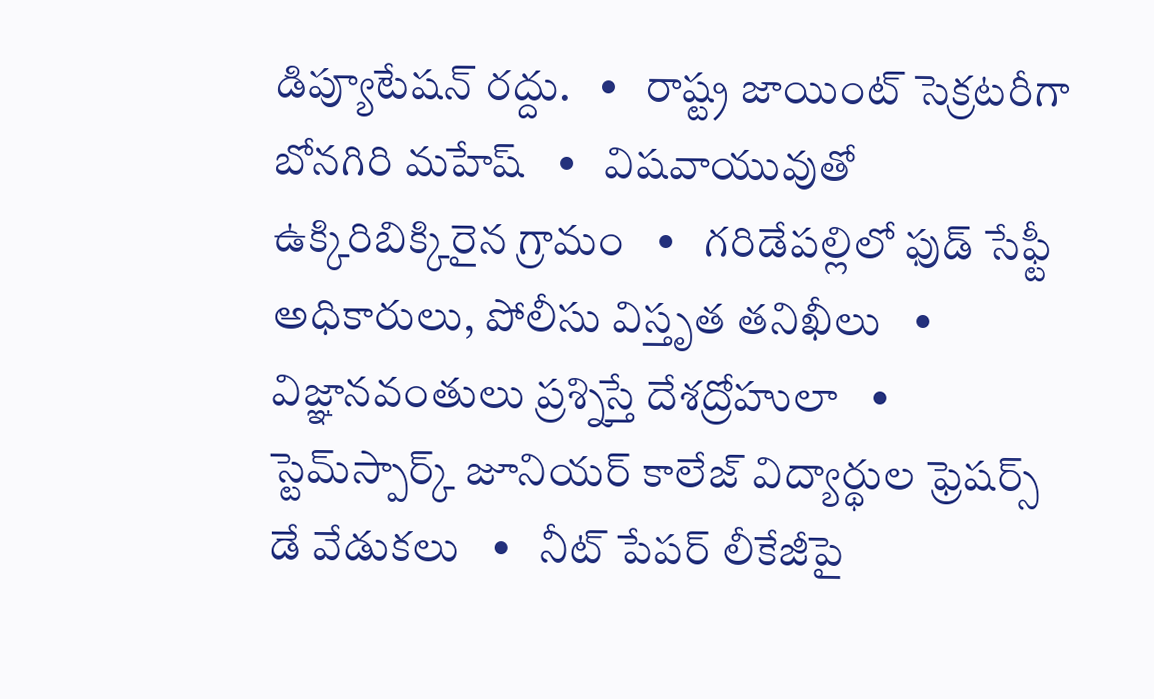డిప్యూటేషన్ రద్దు.   •   రాష్ట్ర జాయింట్ సెక్రటరీగా బోనగిరి మహేష్   •   విషవాయువుతో ఉక్కిరిబిక్కిరైన గ్రామం   •   గరిడేపల్లిలో ఫుడ్ సేఫ్టీ అధికారులు, పోలీసు విస్తృత తనిఖీలు   •   విజ్ఞానవంతులు ప్రశ్నిస్తే దేశద్రోహులా   •   స్టెమ్‌స్పార్క్ జూనియర్ కాలేజ్ విద్యార్థుల ఫ్రెషర్స్ డే వేడుకలు   •   నీట్ పేపర్ లీకేజీపై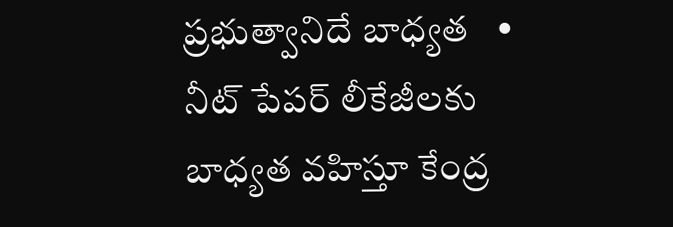ప్రభుత్వానిదే బాధ్యత   •   నీట్ పేపర్ లీకేజీలకు బాధ్యత వహిస్తూ కేంద్ర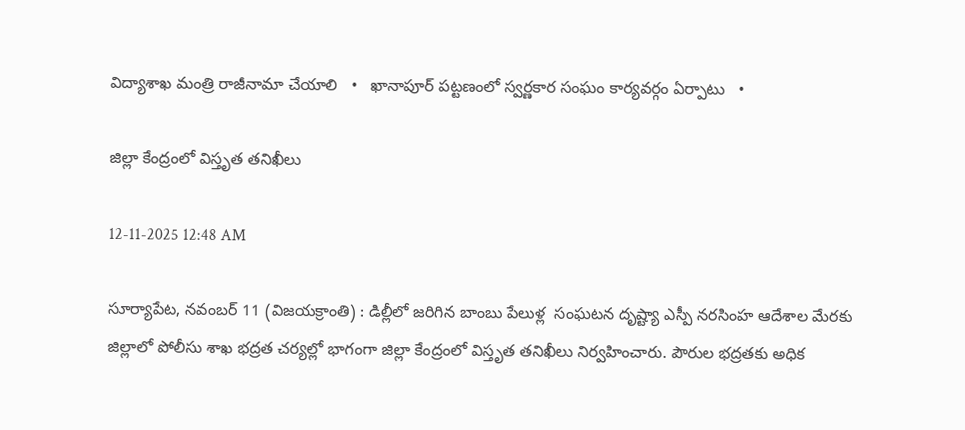విద్యాశాఖ మంత్రి రాజీనామా చేయాలి   •   ఖానాపూర్ పట్టణంలో స్వర్ణకార సంఘం కార్యవర్గం ఏర్పాటు   •

జిల్లా కేంద్రంలో విస్తృత తనిఖీలు

12-11-2025 12:48 AM

సూర్యాపేట, నవంబర్ 11 (విజయక్రాంతి) : డిల్లీలో జరిగిన బాంబు పేలుళ్ల  సంఘటన దృష్ట్యా ఎస్పీ నరసింహ ఆదేశాల మేరకు జిల్లాలో పోలీసు శాఖ భద్రత చర్యల్లో భాగంగా జిల్లా కేంద్రంలో విస్తృత తనిఖీలు నిర్వహించారు. పౌరుల భద్రతకు అధిక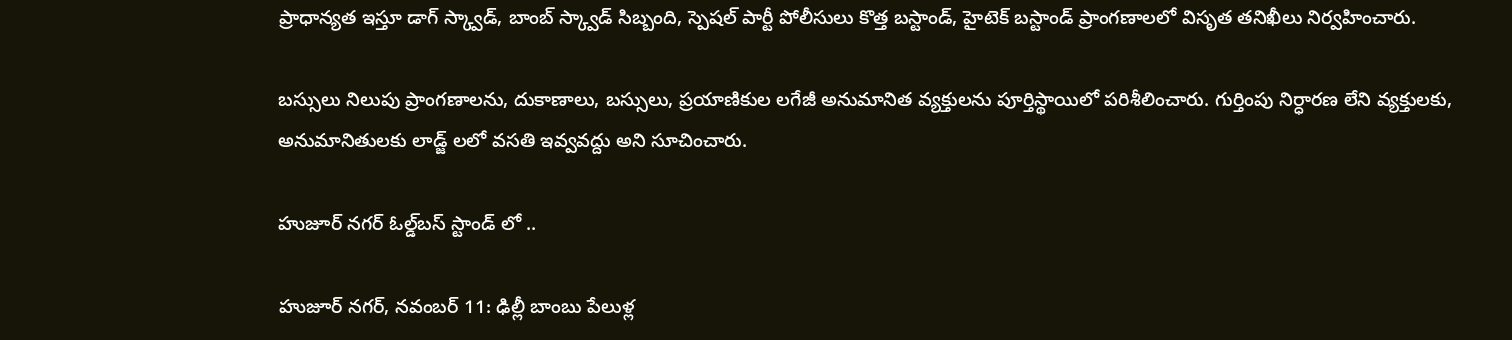ప్రాధాన్యత ఇస్తూ డాగ్ స్క్వాడ్, బాంబ్ స్క్వాడ్ సిబ్బంది, స్పెషల్ పార్టీ పోలీసులు కొత్త బస్టాండ్, హైటెక్ బస్టాండ్ ప్రాంగణాలలో విసృత తనిఖీలు నిర్వహించారు.

బస్సులు నిలుపు ప్రాంగణాలను, దుకాణాలు, బస్సులు, ప్రయాణికుల లగేజీ అనుమానిత వ్యక్తులను పూర్తిస్థాయిలో పరిశీలించారు. గుర్తింపు నిర్ధారణ లేని వ్యక్తులకు, అనుమానితులకు లాడ్జ్ లలో వసతి ఇవ్వవద్దు అని సూచించారు.

హుజూర్ నగర్ ఓల్డ్‌బస్ స్టాండ్ లో ..

హుజూర్ నగర్, నవంబర్ 11: ఢిల్లీ బాంబు పేలుళ్ల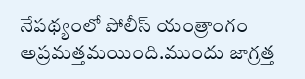నేపథ్యంలో పోలీస్ యంత్రాంగం అప్రమత్తమయింది.ముందు జాగ్రత్త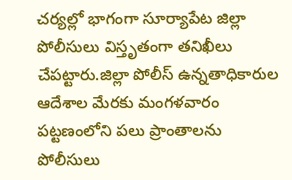చర్యల్లో భాగంగా సూర్యాపేట జిల్లా పోలీసులు విస్తృతంగా తనిఖీలు చేపట్టారు.జిల్లా పోలీస్ ఉన్నతాధికారుల ఆదేశాల మేరకు మంగళవారం పట్టణంలోని పలు ప్రాంతాలను పోలీసులు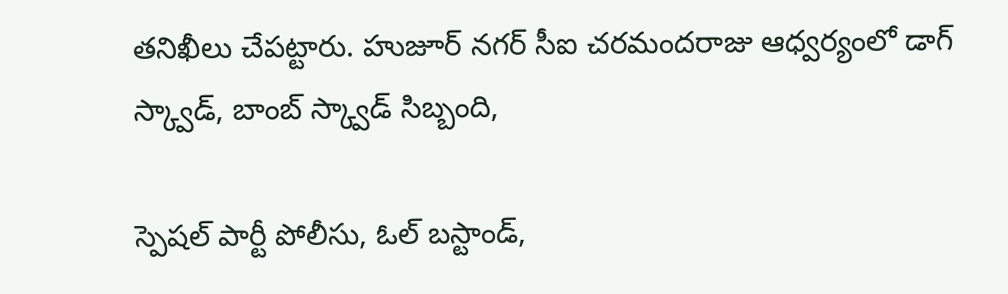తనిఖీలు చేపట్టారు. హుజూర్ నగర్ సీఐ చరమందరాజు ఆధ్వర్యంలో డాగ్ స్క్వాడ్, బాంబ్ స్క్వాడ్ సిబ్బంది,

స్పెషల్ పార్టీ పోలీసు, ఓల్ బస్టాండ్,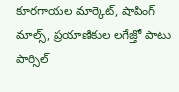కూరగాయల మార్కెట్, షాపింగ్ మాల్స్, ప్రయాణికుల లగేజ్తో పాటు పార్సిల్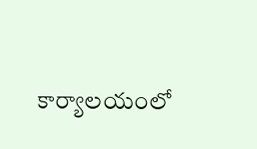కార్యాలయంలో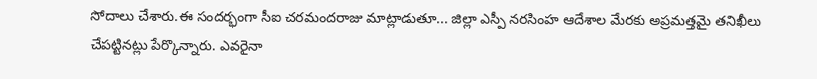సోదాలు చేశారు.ఈ సందర్భంగా సీఐ చరమందరాజు మాట్లాడుతూ... జిల్లా ఎస్పీ నరసింహ ఆదేశాల మేరకు అప్రమత్తమై తనిఖీలు చేపట్టినట్లు పేర్కొన్నారు. ఎవరైనా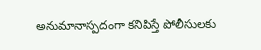అనుమానాస్పదంగా కనిపిస్తే పోలీసులకు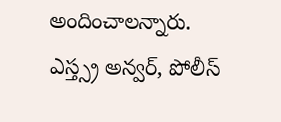అందించాలన్నారు. ఎస్త్స్ర అన్వర్, పోలీస్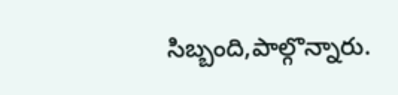సిబ్బంది,పాల్గొన్నారు.